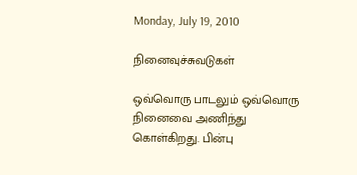Monday, July 19, 2010

நினைவுச்சுவடுகள்

ஒவ்வொரு பாடலும் ஒவ்வொரு நினைவை அணிந்து கொள்கிறது. பின்பு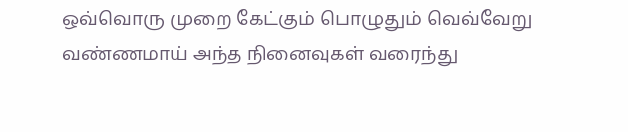ஒவ்வொரு முறை கேட்கும் பொழுதும் வெவ்வேறு வண்ணமாய் அந்த நினைவுகள் வரைந்து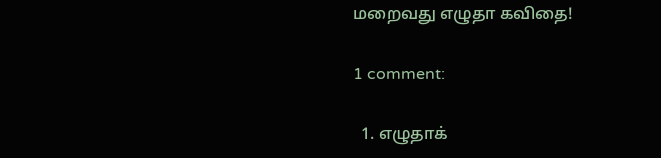மறைவது எழுதா கவிதை!

1 comment:

  1. எழுதாக்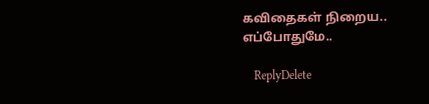கவிதைகள் நிறைய.. எப்போதுமே..

    ReplyDelete